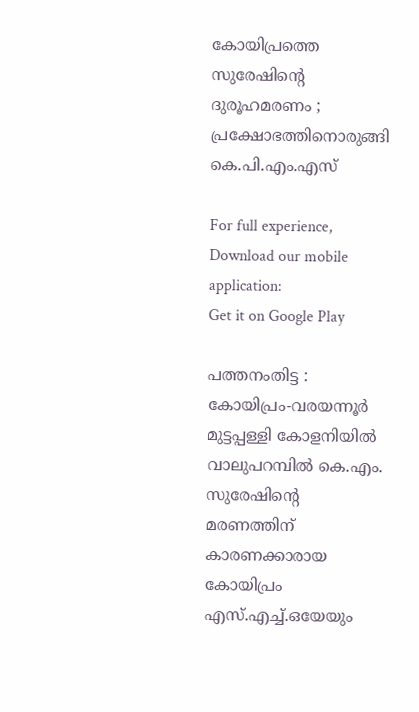കോയിപ്രത്തെ സുരേഷിന്‍റെ ദുരൂഹമരണം ; പ്രക്ഷോഭത്തിനൊരുങ്ങി കെ.പി.എം.എസ്‌

For full experience, Download our mobile application:
Get it on Google Play

പത്തനംതിട്ട : കോയിപ്രം-വരയന്നൂര്‍ മുട്ടപ്പള്ളി കോളനിയില്‍ വാലുപറമ്പില്‍ കെ.എം. സുരേഷിന്റെ മരണത്തിന്‌ കാരണക്കാരായ കോയിപ്രം എസ്‌.എച്ച്‌.ഒയേയും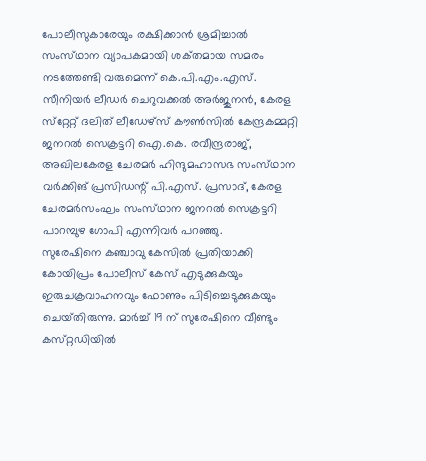പോലീസുകാരേയും രക്ഷിക്കാന്‍ ശ്രമിച്ചാല്‍ സംസ്‌ഥാന വ്യാപകമായി ശക്‌തമായ സമരം നടത്തേണ്ടി വരുമെന്ന്‌ കെ.പി.എം.എസ്‌. സീനിയര്‍ ലീഡര്‍ ചെറുവക്കല്‍ അര്‍ജുനന്‍, കേരള സ്‌റ്റേറ്റ്‌ ദലിത്‌ ലീഡേഴ്‌സ് കൗണ്‍സില്‍ കേന്ദ്രകമ്മറ്റി ജനറല്‍ സെക്രട്ടറി ഐ.കെ. രവീന്ദ്രരാജ്‌, അഖിലകേരള ചേരമര്‍ ഹിന്ദുമഹാസഭ സംസ്‌ഥാന വര്‍ക്കിങ്‌ പ്രസിഡന്റ്‌ പി.എസ്‌. പ്രസാദ്‌, കേരള ചേരമര്‍സംഘം സംസ്‌ഥാന ജനറല്‍ സെക്രട്ടറി പാറമ്പുഴ ഗോപി എന്നിവര്‍ പറഞ്ഞു.
സുരേഷിനെ കഞ്ചാവു കേസില്‍ പ്രതിയാക്കി കോയിപ്രം പോലീസ്‌ കേസ്‌ എടുക്കുകയും ഇരുചക്രവാഹനവും ഫോണും പിടിച്ചെടുക്കുകയും ചെയ്‌തിരുന്നു. മാര്‍ച്ച്‌ 19 ന്‌ സുരേഷിനെ വീണ്ടും കസ്‌റ്റഡിയില്‍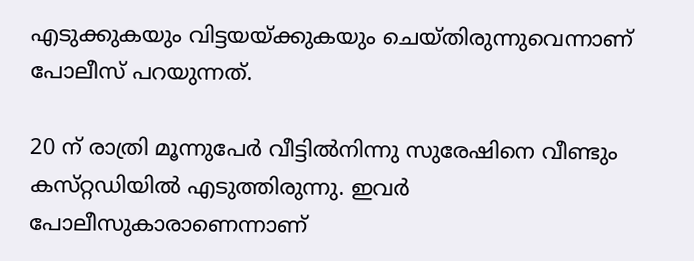എടുക്കുകയും വിട്ടയയ്‌ക്കുകയും ചെയ്‌തിരുന്നുവെന്നാണ്‌ പോലീസ്‌ പറയുന്നത്‌.

20 ന്‌ രാത്രി മൂന്നുപേര്‍ വീട്ടില്‍നിന്നു സുരേഷിനെ വീണ്ടും കസ്‌റ്റഡിയില്‍ എടുത്തിരുന്നു. ഇവര്‍ പോലീസുകാരാണെന്നാണ്‌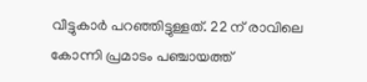വീട്ടുകാര്‍ പറഞ്ഞിട്ടുള്ളത്‌. 22 ന്‌ രാവിലെ കോന്നി പ്രമാടം പഞ്ചായത്ത്‌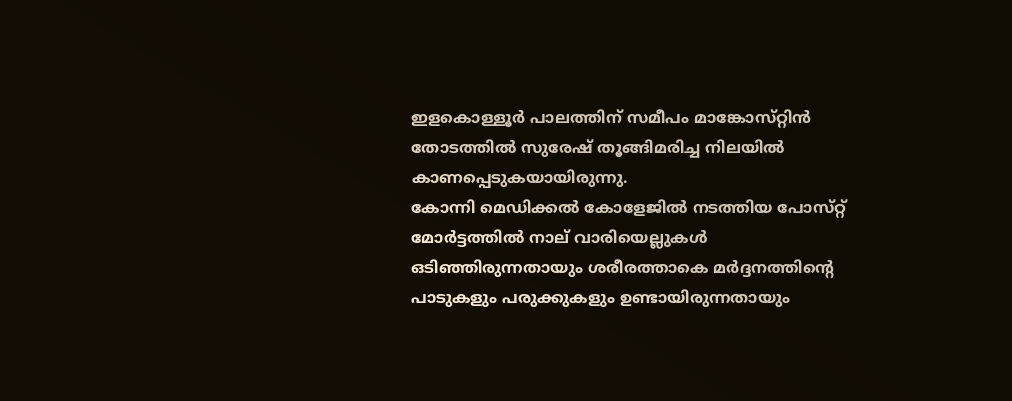ഇളകൊള്ളൂര്‍ പാലത്തിന്‌ സമീപം മാങ്കോസ്‌റ്റിന്‍ തോടത്തില്‍ സുരേഷ്‌ തൂങ്ങിമരിച്ച നിലയില്‍ കാണപ്പെടുകയായിരുന്നു.
കോന്നി മെഡിക്കല്‍ കോളേജില്‍ നടത്തിയ പോസ്‌റ്റ് മോര്‍ട്ടത്തില്‍ നാല്‌ വാരിയെല്ലുകള്‍ ഒടിഞ്ഞിരുന്നതായും ശരീരത്താകെ മര്‍ദ്ദനത്തിന്റെ പാടുകളും പരുക്കുകളും ഉണ്ടായിരുന്നതായും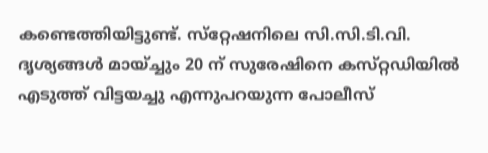കണ്ടെത്തിയിട്ടുണ്ട്‌. സ്‌റ്റേഷനിലെ സി.സി.ടി.വി. ദൃശ്യങ്ങള്‍ മായ്‌ച്ചും 20 ന്‌ സുരേഷിനെ കസ്‌റ്റഡിയില്‍ എടുത്ത്‌ വിട്ടയച്ചു എന്നുപറയുന്ന പോലീസ്‌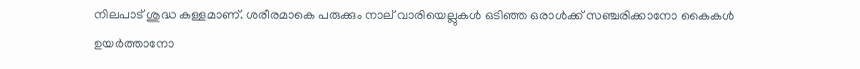നിലപാട്‌ ശുദ്ധ കള്ളമാണ്‌. ശരീരമാകെ പരുക്കും നാല്‌ വാരിയെല്ലുകള്‍ ഒടിഞ്ഞ ഒരാള്‍ക്ക്‌ സഞ്ചരിക്കാനോ കൈകള്‍ ഉയര്‍ത്താനോ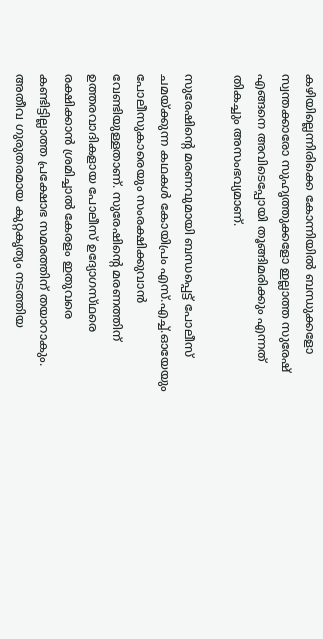കഴിയില്ലെന്നിരിക്കെ കോന്നിയില്‍ ബന്ധുക്കളോ സ്വന്തക്കാരോ സുഹൃത്തുക്കളോ ഇല്ലാത്ത സുരേഷ്‌ എങ്ങനെ അവിടെപ്പോയി തൂങ്ങിമരിക്കും എന്നത്‌ തികച്ചും അസംഭവ്യമാണ്‌.

സുരേഷിന്റെ മരണവുമായി ബന്ധപ്പെട്ട്‌ പോലീസ്‌ ചമയ്‌ക്കുന്ന കഥകള്‍ കോയിപ്രം എസ്‌.എച്ച്‌.ഓയേയും പോലീസുകാരെയും സംരക്ഷിക്കുവാന്‍ വേണ്ടിയുള്ളതാണ്‌. സുരേഷിന്റെ മരണത്തിന്‌ ഉത്തരവാദികളായ പോലീസ്‌ ഉദ്യോഗസ്‌ഥരെ രക്ഷിക്കാന്‍ ശ്രമിച്ചാല്‍ കേരളം ഇതുവരെ കണ്ടിട്ടില്ലാത്ത പ്രക്ഷോഭ സമരത്തിന്‌ തയാറാകും. അതീവ ഗുരുതരമായ കുറ്റകൃത്യം നടത്തിയ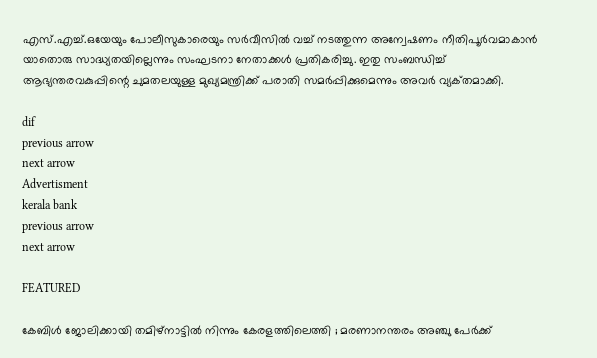എസ്‌.എച്ച്‌.ഒയേയും പോലീസുകാരെയും സര്‍വീസില്‍ വച്ച്‌ നടത്തുന്ന അന്വേഷണം നീതിപൂര്‍വമാകാന്‍ യാതൊരു സാദ്ധ്യതയില്ലെന്നും സംഘടനാ നേതാക്കള്‍ പ്രതികരിച്ചു. ഇതു സംബന്ധിച്ച്‌ ആഭ്യന്തരവകുപ്പിന്റെ ചുമതലയുള്ള മുഖ്യമന്ത്രിക്ക്‌ പരാതി സമര്‍പ്പിക്കുമെന്നും അവര്‍ വ്യക്‌തമാക്കി.

dif
previous arrow
next arrow
Advertisment
kerala bank
previous arrow
next arrow

FEATURED

കേബിൾ ജോലിക്കായി തമിഴ്നാട്ടിൽ നിന്നും കേരളത്തിലെത്തി ; മരണാനന്തരം അഞ്ചു പേർക്ക്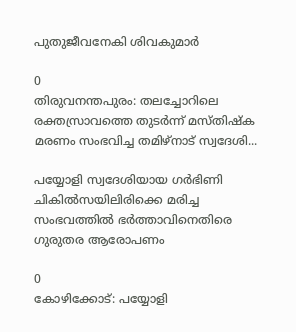പുതുജീവനേകി ശിവകുമാർ

0
തിരുവനന്തപുരം: തലച്ചോറിലെ രക്തസ്രാവത്തെ തുടർന്ന് മസ്തിഷ്ക മരണം സംഭവിച്ച തമിഴ്നാട് സ്വദേശി...

പയ്യോളി സ്വദേശിയായ ഗര്‍ഭിണി ചികില്‍സയിലിരിക്കെ മരിച്ച സംഭവത്തില്‍ ഭര്‍ത്താവിനെതിരെ ഗുരുതര ആരോപണം

0
കോഴിക്കോട്: പയ്യോളി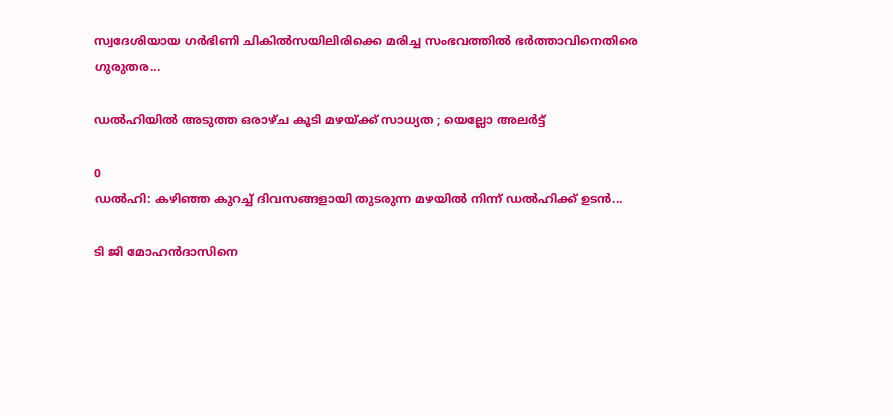സ്വദേശിയായ ഗര്‍ഭിണി ചികില്‍സയിലിരിക്കെ മരിച്ച സംഭവത്തില്‍ ഭര്‍ത്താവിനെതിരെ ഗുരുതര...

ഡൽഹിയിൽ അടുത്ത ഒരാഴ്ച കൂടി മഴയ്ക്ക് സാധ്യത ; യെല്ലോ അലർട്ട്

0
ഡൽഹി: കഴിഞ്ഞ കുറച്ച് ദിവസങ്ങളായി തുടരുന്ന മഴയിൽ നിന്ന് ഡൽഹിക്ക് ഉടൻ...

ടി ജി മോഹൻദാസിനെ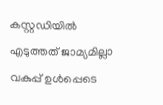കസ്റ്റഡിയിൽ എടുത്തത് ജാമ്യമില്ലാ വകുപ്പ് ഉൾപ്പെടെ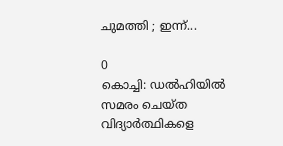ചുമത്തി ; ഇന്ന്...

0
കൊച്ചി: ഡൽഹിയിൽ സമരം ചെയ്ത വിദ്യാർത്ഥികളെ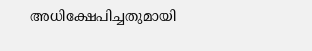അധിക്ഷേപിച്ചതുമായി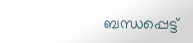ബന്ധപ്പെട്ട്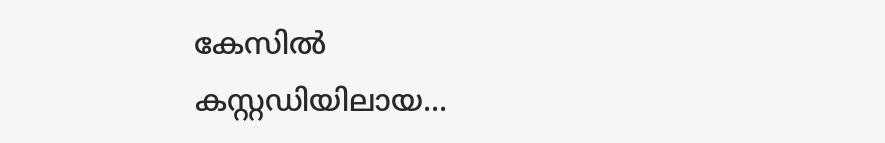കേസിൽ കസ്റ്റഡിയിലായ...